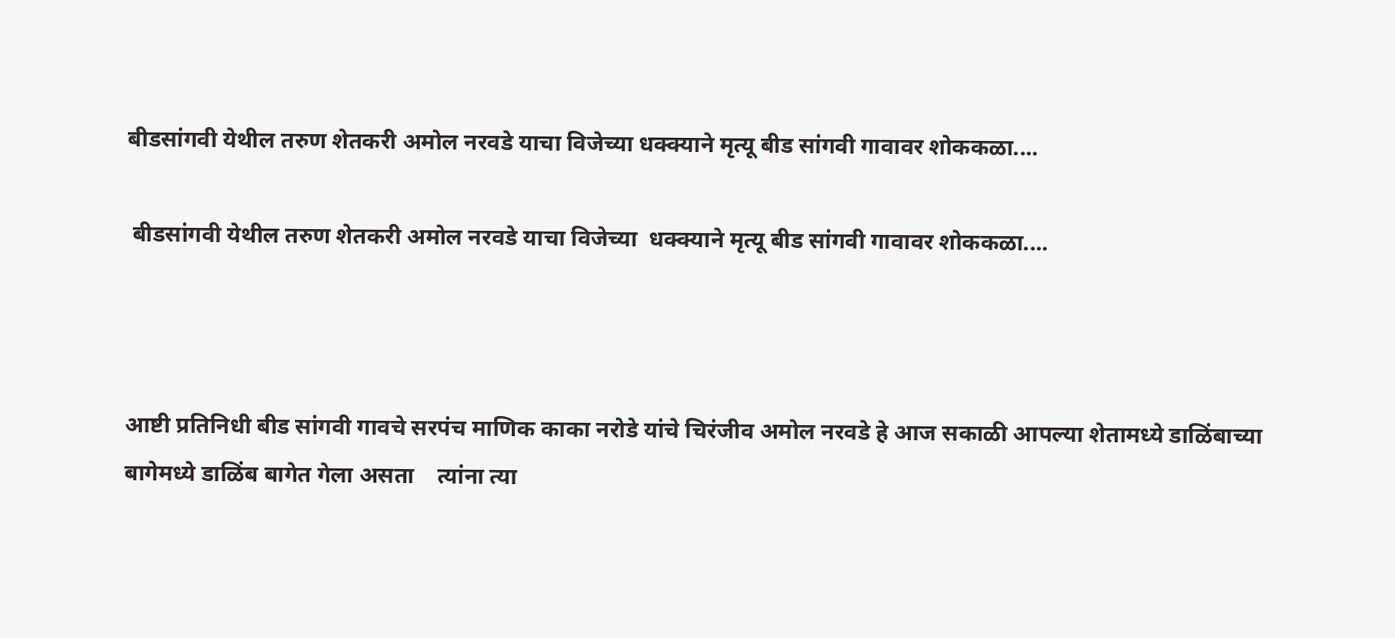बीडसांगवी येथील तरुण शेतकरी अमोल नरवडे याचा विजेच्या धक्क्याने मृत्यू बीड सांगवी गावावर शोककळा....

 बीडसांगवी येथील तरुण शेतकरी अमोल नरवडे याचा विजेच्या  धक्क्याने मृत्यू बीड सांगवी गावावर शोककळा....



आष्टी प्रतिनिधी बीड सांगवी गावचे सरपंच माणिक काका नरोडे यांचे चिरंजीव अमोल नरवडे हे आज सकाळी आपल्या शेतामध्ये डाळिंबाच्या बागेमध्ये डाळिंब बागेत गेला असता    त्यांना त्या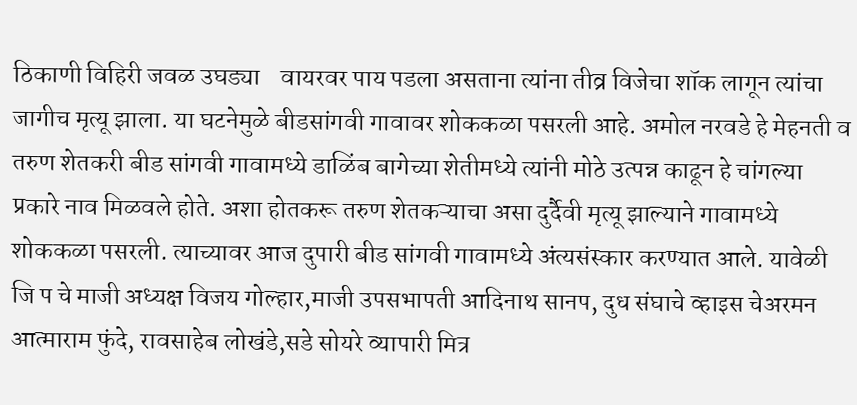ठिकाणी विहिरी जवळ उघड्या    वायरवर पाय पडला असताना त्यांना तीव्र विजेचा शॉक लागून त्यांचा जागीच मृत्यू झाला. या घटनेमुळे बीडसांगवी गावावर शोककळा पसरली आहे. अमोल नरवडे हे मेहनती व तरुण शेतकरी बीड सांगवी गावामध्ये डाळिंब बागेच्या शेतीमध्ये त्यांनी मोठे उत्पन्न काढून हे चांगल्या प्रकारे नाव मिळवले होते. अशा होतकरू तरुण शेतकऱ्याचा असा दुर्दैवी मृत्यू झाल्याने गावामध्ये  शोककळा पसरली. त्याच्यावर आज दुपारी बीड सांगवी गावामध्ये अंत्यसंस्कार करण्यात आले. यावेळी जि प चे माजी अध्यक्ष विजय गोल्हार,माजी उपसभापती आदिनाथ सानप, दुध संघाचे व्हाइस चेअरमन आत्माराम फुंदे, रावसाहेब लोखंडे,सडे सोयरे व्यापारी मित्र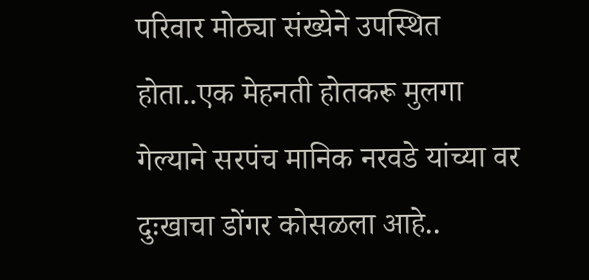परिवार मोठ्या संख्येने उपस्थित होता..एक मेहनती होतकरू मुलगा गेल्याने सरपंच मानिक नरवडे यांच्या वर दुःखाचा डोंगर कोसळला आहे..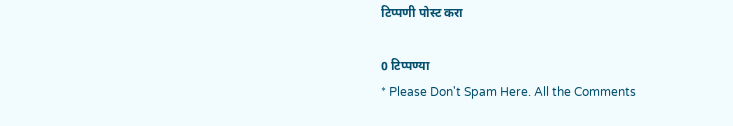टिप्पणी पोस्ट करा

0 टिप्पण्या
* Please Don't Spam Here. All the Comments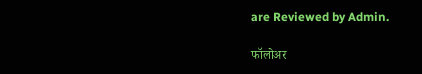are Reviewed by Admin.

फॉलोअर